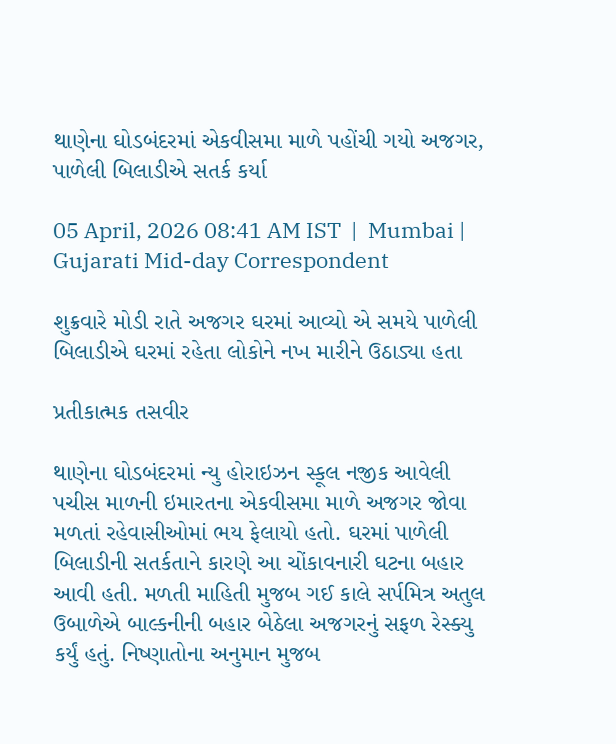થાણેના ઘોડબંદરમાં એકવીસમા માળે પહોંચી ગયો અજગર, પાળેલી બિલાડીએ સતર્ક કર્યા

05 April, 2026 08:41 AM IST  |  Mumbai | Gujarati Mid-day Correspondent

શુક્રવારે મોડી રાતે અજગર ઘરમાં આવ્યો એ સમયે પાળેલી બિલાડીએ ઘરમાં રહેતા લોકોને નખ મારીને ઉઠાડ્યા હતા

પ્રતીકાત્મક તસવીર

થાણેના ઘોડબંદરમાં ન્યુ હોરાઇઝન સ્કૂલ નજીક આવેલી પચીસ માળની ઇમારતના એકવીસમા માળે અજગર જોવા મળતાં રહેવાસીઓમાં ભય ફેલાયો હતો. ઘરમાં પાળેલી બિલાડીની સતર્કતાને કારણે આ ચોંકાવનારી ઘટના બહાર આવી હતી. મળતી માહિતી મુજબ ગઈ કાલે સર્પમિત્ર અતુલ ઉબાળેએ બાલ્કનીની બહાર બેઠેલા અજગરનું સફળ રેસ્ક્યુ કર્યું હતું. નિષ્ણાતોના અનુમાન મુજબ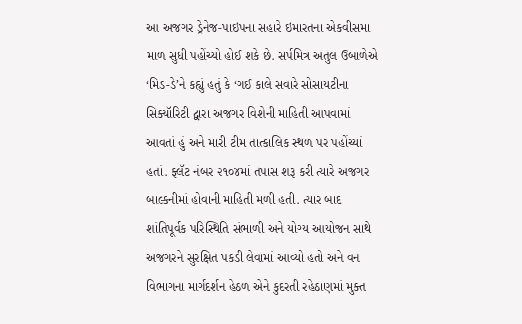આ અજગર ડ્રેનેજ-પાઇપના સહારે ઇમારતના એકવીસમા માળ સુધી પહોંચ્યો હોઈ શકે છે. સર્પમિત્ર અતુલ ઉબાળેએ ‘મિડ-ડે’ને કહ્યું હતું કે ‘ગઈ કાલે સવારે સોસાયટીના સિક્યૉરિટી દ્વારા અજગર વિશેની માહિતી આપવામાં આવતાં હું અને મારી ટીમ તાત્કાલિક સ્થળ પર પહોંચ્યાં હતાં. ફ્લૅટ નંબર ૨૧૦૪માં તપાસ શરૂ કરી ત્યારે અજગર બાલ્કનીમાં હોવાની માહિતી મળી હતી. ત્યાર બાદ શાંતિપૂર્વક પરિસ્થિતિ સંભાળી અને યોગ્ય આયોજન સાથે અજગરને સુરક્ષિત પકડી લેવામાં આવ્યો હતો અને વન વિભાગના માર્ગદર્શન હેઠળ એને કુદરતી રહેઠાણમાં મુક્ત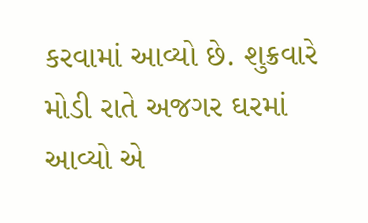કરવામાં આવ્યો છે. શુક્રવારે મોડી રાતે અજગર ઘરમાં આવ્યો એ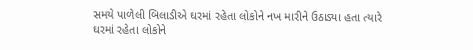સમયે પાળેલી બિલાડીએ ઘરમાં રહેતા લોકોને નખ મારીને ઉઠાડ્યા હતા ત્યારે ઘરમાં રહેતા લોકોને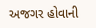અજગર હોવાની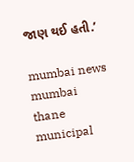જાણ થઈ હતી.’

mumbai news mumbai thane municipal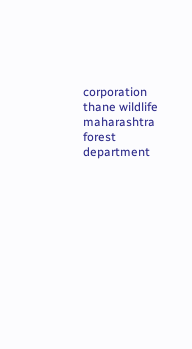corporation thane wildlife maharashtra forest department